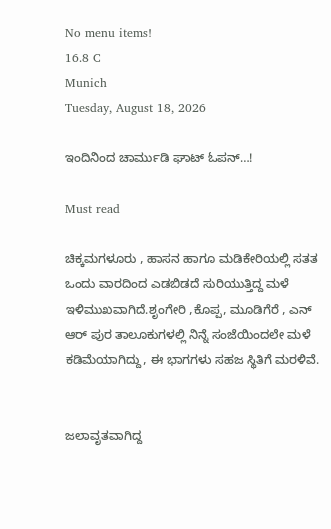No menu items!
16.8 C
Munich
Tuesday, August 18, 2026

ಇಂದಿನಿಂದ ಚಾರ್ಮುಡಿ ಘಾಟ್ ಓಪನ್…!

Must read

ಚಿಕ್ಕಮಗಳೂರು , ಹಾಸನ ಹಾಗೂ ಮಡಿಕೇರಿಯಲ್ಲಿ ಸತತ ಒಂದು ವಾರದಿಂದ ಎಡಬಿಡದೆ ಸುರಿಯುತ್ತಿದ್ದ ಮಳೆ ಇಳಿಮುಖವಾಗಿದೆ‌.ಶೃಂಗೇರಿ ,ಕೊಪ್ಪ, ಮೂಡಿಗೆರೆ , ಎನ್ ಆರ್ ಪುರ ತಾಲೂಕುಗಳಲ್ಲಿ ನಿನ್ನೆ ಸಂಜೆಯಿಂದಲೇ ಮಳೆ ಕಡಿಮೆಯಾಗಿದ್ದು, ಈ ಭಾಗಗಳು ಸಹಜ ಸ್ಥಿತಿಗೆ ಮರಳಿವೆ.


ಜಲಾವೃತವಾಗಿದ್ದ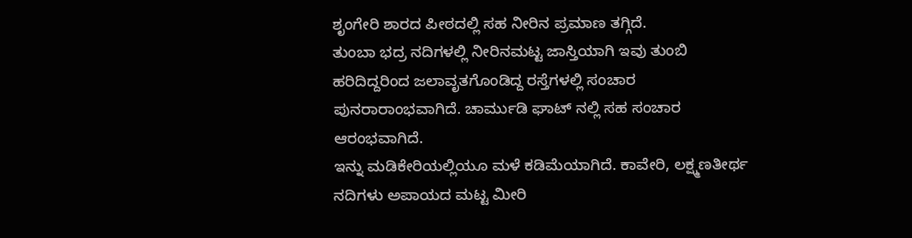ಶೃಂಗೇರಿ ಶಾರದ ಪೀಠದಲ್ಲಿ ಸಹ ನೀರಿನ ಪ್ರಮಾಣ ತಗ್ಗಿದೆ.
ತುಂಬಾ ಭದ್ರ ನದಿಗಳಲ್ಲಿ ನೀರಿನಮಟ್ಟ ಜಾಸ್ತಿಯಾಗಿ ಇವು ತುಂಬಿ ಹರಿದಿದ್ದರಿಂದ ಜಲಾವೃತಗೊಂಡಿದ್ದ ರಸ್ತೆಗಳಲ್ಲಿ ಸಂಚಾರ ಪುನರಾರಾಂಭವಾಗಿದೆ. ಚಾರ್ಮುಡಿ ಘಾಟ್ ನಲ್ಲಿ ಸಹ ಸಂಚಾರ ಆರಂಭವಾಗಿದೆ.
ಇನ್ನು ಮಡಿಕೇರಿಯಲ್ಲಿಯೂ ಮಳೆ ಕಡಿಮೆಯಾಗಿದೆ. ಕಾವೇರಿ, ಲಕ್ಷ್ಮಣತೀರ್ಥ ನದಿಗಳು ಅಪಾಯದ ಮಟ್ಟ ಮೀರಿ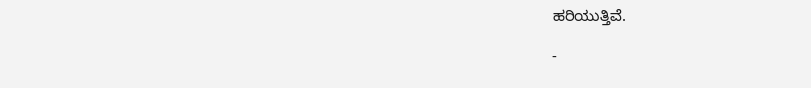ಹರಿಯುತ್ತಿವೆ.

-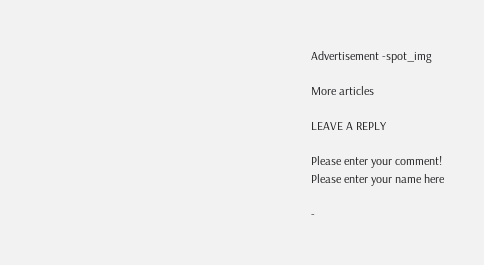Advertisement -spot_img

More articles

LEAVE A REPLY

Please enter your comment!
Please enter your name here

-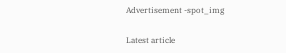Advertisement -spot_img

Latest article